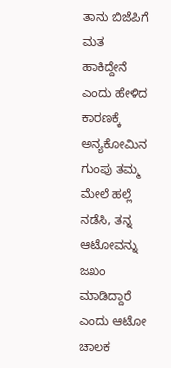ತಾನು ಬಿಜೆಪಿಗೆ ಮತ ಹಾಕಿದ್ದೇನೆ ಎಂದು ಹೇಳಿದ ಕಾರಣಕ್ಕೆ ಅನ್ಯಕೋಮಿನ ಗುಂಪು ತಮ್ಮ ಮೇಲೆ ಹಲ್ಲೆ ನಡೆಸಿ, ತನ್ನ ಆಟೋವನ್ನು ಜಖಂ ಮಾಡಿದ್ದಾರೆ ಎಂದು ಆಟೋ ಚಾಲಕ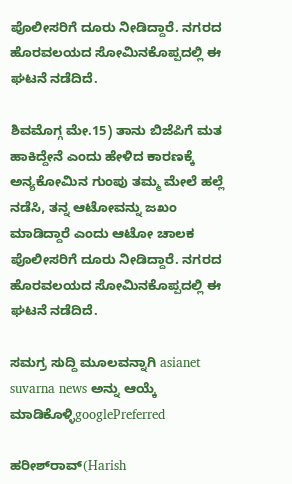ಪೊಲೀಸರಿಗೆ ದೂರು ನೀಡಿದ್ದಾರೆ. ನಗರದ ಹೊರವಲಯದ ಸೋಮಿನಕೊಪ್ಪದಲ್ಲಿ ಈ ಘಟನೆ ನಡೆದಿದೆ.

ಶಿವಮೊಗ್ಗ ಮೇ.15) ತಾನು ಬಿಜೆಪಿಗೆ ಮತ ಹಾಕಿದ್ದೇನೆ ಎಂದು ಹೇಳಿದ ಕಾರಣಕ್ಕೆ ಅನ್ಯಕೋಮಿನ ಗುಂಪು ತಮ್ಮ ಮೇಲೆ ಹಲ್ಲೆ ನಡೆಸಿ, ತನ್ನ ಆಟೋವನ್ನು ಜಖಂ ಮಾಡಿದ್ದಾರೆ ಎಂದು ಆಟೋ ಚಾಲಕ ಪೊಲೀಸರಿಗೆ ದೂರು ನೀಡಿದ್ದಾರೆ. ನಗರದ ಹೊರವಲಯದ ಸೋಮಿನಕೊಪ್ಪದಲ್ಲಿ ಈ ಘಟನೆ ನಡೆದಿದೆ.

ಸಮಗ್ರ ಸುದ್ದಿ ಮೂಲವನ್ನಾಗಿ asianet suvarna news ಅನ್ನು ಆಯ್ಕೆ ಮಾಡಿಕೊಳ್ಳಿgooglePreferred

ಹರೀಶ್‌ರಾವ್‌(Harish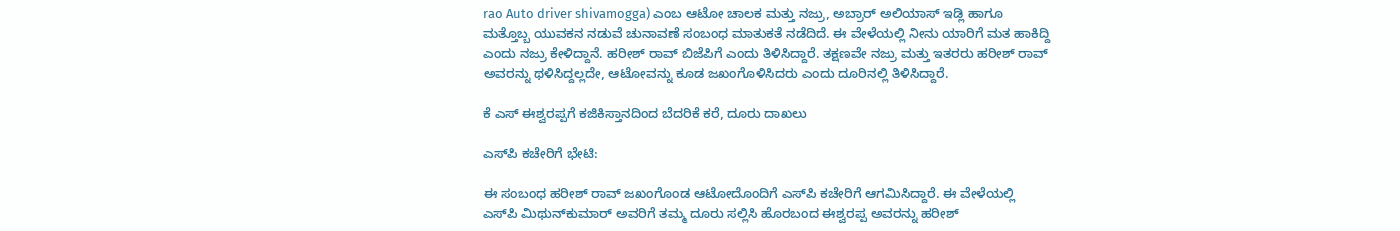rao Auto driver shivamogga) ಎಂಬ ಆಟೋ ಚಾಲಕ ಮತ್ತು ನಜ್ರು, ಅಬ್ರಾರ್‌ ಅಲಿಯಾಸ್‌ ಇಡ್ಲಿ ಹಾಗೂ ಮತ್ತೊಬ್ಬ ಯುವಕನ ನಡುವೆ ಚುನಾವಣೆ ಸಂಬಂಧ ಮಾತುಕತೆ ನಡೆದಿದೆ. ಈ ವೇಳೆಯಲ್ಲಿ ನೀನು ಯಾರಿಗೆ ಮತ ಹಾಕಿದ್ದಿ ಎಂದು ನಜ್ರು ಕೇಳಿದ್ದಾನೆ. ಹರೀಶ್‌ ರಾವ್‌ ಬಿಜೆಪಿಗೆ ಎಂದು ತಿಳಿಸಿದ್ದಾರೆ. ತಕ್ಷಣವೇ ನಜ್ರು ಮತ್ತು ಇತರರು ಹರೀಶ್‌ ರಾವ್‌ ಅವರನ್ನು ಥಳಿಸಿದ್ದಲ್ಲದೇ, ಆಟೋವನ್ನು ಕೂಡ ಜಖಂಗೊಳಿಸಿದರು ಎಂದು ದೂರಿನಲ್ಲಿ ತಿಳಿಸಿದ್ದಾರೆ.

ಕೆ ಎಸ್ ಈಶ್ವರಪ್ಪಗೆ ಕಜಿಕಿಸ್ತಾನದಿಂದ ಬೆದರಿಕೆ ಕರೆ, ದೂರು ದಾಖಲು

ಎಸ್‌ಪಿ ಕಚೇರಿಗೆ ಭೇಟಿ:

ಈ ಸಂಬಂಧ ಹರೀಶ್‌ ರಾವ್‌ ಜಖಂಗೊಂಡ ಆಟೋದೊಂದಿಗೆ ಎಸ್‌ಪಿ ಕಚೇರಿಗೆ ಆಗಮಿಸಿದ್ದಾರೆ. ಈ ವೇಳೆಯಲ್ಲಿ ಎಸ್‌ಪಿ ಮಿಥುನ್‌ಕುಮಾರ್‌ ಅವರಿಗೆ ತಮ್ಮ ದೂರು ಸಲ್ಲಿಸಿ ಹೊರಬಂದ ಈಶ್ವರಪ್ಪ ಅವರನ್ನು ಹರೀಶ್‌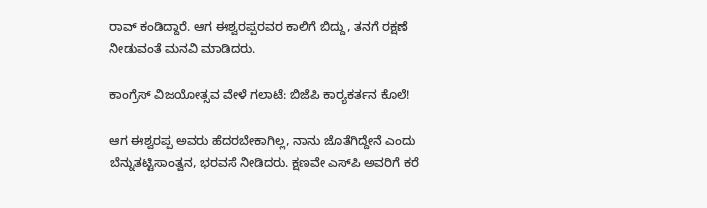ರಾವ್‌ ಕಂಡಿದ್ದಾರೆ. ಆಗ ಈಶ್ವರಪ್ಪರವರ ಕಾಲಿಗೆ ಬಿದ್ದು, ತನಗೆ ರಕ್ಷಣೆ ನೀಡುವಂತೆ ಮನವಿ ಮಾಡಿದರು.

ಕಾಂಗ್ರೆಸ್‌ ವಿಜಯೋತ್ಸವ ವೇಳೆ ಗಲಾಟೆ: ಬಿಜೆಪಿ ಕಾರ‍್ಯಕರ್ತನ ಕೊಲೆ!

ಆಗ ಈಶ್ವರಪ್ಪ ಅವರು ಹೆದರಬೇಕಾಗಿಲ್ಲ, ನಾನು ಜೊತೆಗಿದ್ದೇನೆ ಎಂದು ಬೆನ್ನುತಟ್ಟಿಸಾಂತ್ವನ, ಭರವಸೆ ನೀಡಿದರು. ಕ್ಷಣವೇ ಎಸ್‌ಪಿ ಅವರಿಗೆ ಕರೆ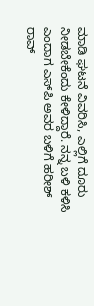ಮಾಡಿ ಘಟನೆ ವಿವರಿಸಿ, ಎಲ್ಲಿಗೆ ದೂರು ನೀಡಬೇಕೆಂದು ಕೇಳಿದ್ದಾರೆ. ನನ್ನ ಬಳಿ ಕಳಿಸಿ ಎಂದಾಗ ಎಸ್‌ಪಿ ಅವರ ಬಳಿಗೆ ಹರೀಶ್‌ ರಾವ್‌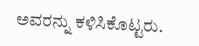ಅವರನ್ನು ಕಳಿಸಿಕೊಟ್ಟರು.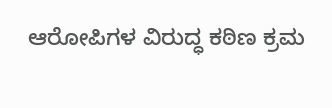ಆರೋಪಿಗಳ ವಿರುದ್ಧ ಕಠಿಣ ಕ್ರಮ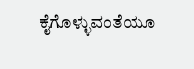ಕೈಗೊಳ್ಳುವಂತೆಯೂ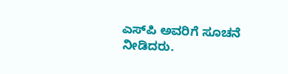ಎಸ್‌ಪಿ ಅವರಿಗೆ ಸೂಚನೆ ನೀಡಿದರು.